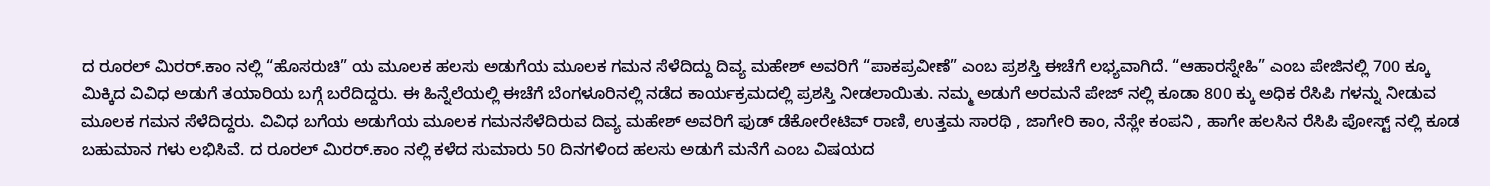ದ ರೂರಲ್ ಮಿರರ್.ಕಾಂ ನಲ್ಲಿ “ಹೊಸರುಚಿ” ಯ ಮೂಲಕ ಹಲಸು ಅಡುಗೆಯ ಮೂಲಕ ಗಮನ ಸೆಳೆದಿದ್ದು ದಿವ್ಯ ಮಹೇಶ್ ಅವರಿಗೆ “ಪಾಕಪ್ರವೀಣೆ” ಎಂಬ ಪ್ರಶಸ್ತಿ ಈಚೆಗೆ ಲಭ್ಯವಾಗಿದೆ. “ಆಹಾರಸ್ನೇಹಿ” ಎಂಬ ಪೇಜಿನಲ್ಲಿ 700 ಕ್ಕೂ ಮಿಕ್ಕಿದ ವಿವಿಧ ಅಡುಗೆ ತಯಾರಿಯ ಬಗ್ಗೆ ಬರೆದಿದ್ದರು. ಈ ಹಿನ್ನೆಲೆಯಲ್ಲಿ ಈಚೆಗೆ ಬೆಂಗಳೂರಿನಲ್ಲಿ ನಡೆದ ಕಾರ್ಯಕ್ರಮದಲ್ಲಿ ಪ್ರಶಸ್ತಿ ನೀಡಲಾಯಿತು. ನಮ್ಮ ಅಡುಗೆ ಅರಮನೆ ಪೇಜ್ ನಲ್ಲಿ ಕೂಡಾ 800 ಕ್ಕು ಅಧಿಕ ರೆಸಿಪಿ ಗಳನ್ನು ನೀಡುವ ಮೂಲಕ ಗಮನ ಸೆಳೆದಿದ್ದರು. ವಿವಿಧ ಬಗೆಯ ಅಡುಗೆಯ ಮೂಲಕ ಗಮನಸೆಳೆದಿರುವ ದಿವ್ಯ ಮಹೇಶ್ ಅವರಿಗೆ ಫುಡ್ ಡೆಕೋರೇಟಿವ್ ರಾಣಿ, ಉತ್ತಮ ಸಾರಥಿ , ಜಾಗೇರಿ ಕಾಂ, ನೆಸ್ಲೇ ಕಂಪನಿ , ಹಾಗೇ ಹಲಸಿನ ರೆಸಿಪಿ ಪೋಸ್ಟ್ ನಲ್ಲಿ ಕೂಡ ಬಹುಮಾನ ಗಳು ಲಭಿಸಿವೆ. ದ ರೂರಲ್ ಮಿರರ್.ಕಾಂ ನಲ್ಲಿ ಕಳೆದ ಸುಮಾರು 50 ದಿನಗಳಿಂದ ಹಲಸು ಅಡುಗೆ ಮನೆಗೆ ಎಂಬ ವಿಷಯದ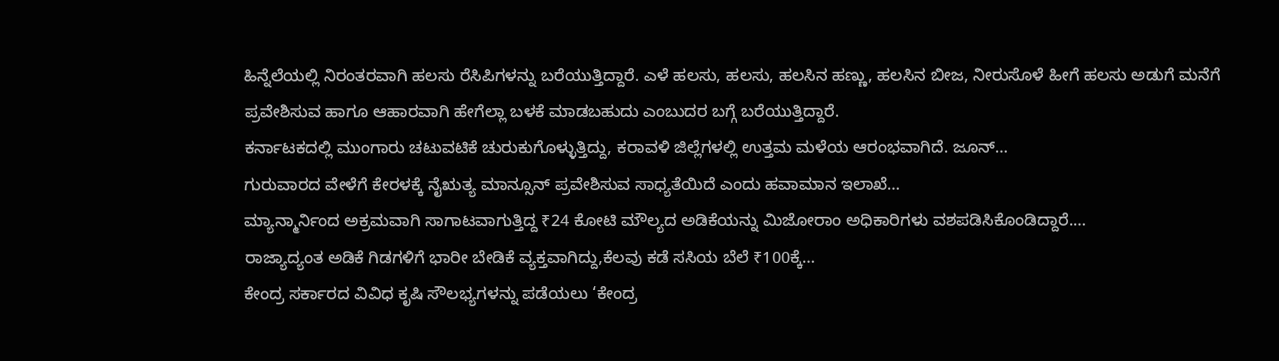ಹಿನ್ನೆಲೆಯಲ್ಲಿ ನಿರಂತರವಾಗಿ ಹಲಸು ರೆಸಿಪಿಗಳನ್ನು ಬರೆಯುತ್ತಿದ್ದಾರೆ. ಎಳೆ ಹಲಸು, ಹಲಸು, ಹಲಸಿನ ಹಣ್ಣು, ಹಲಸಿನ ಬೀಜ, ನೀರುಸೊಳೆ ಹೀಗೆ ಹಲಸು ಅಡುಗೆ ಮನೆಗೆ ಪ್ರವೇಶಿಸುವ ಹಾಗೂ ಆಹಾರವಾಗಿ ಹೇಗೆಲ್ಲಾ ಬಳಕೆ ಮಾಡಬಹುದು ಎಂಬುದರ ಬಗ್ಗೆ ಬರೆಯುತ್ತಿದ್ದಾರೆ.
ಕರ್ನಾಟಕದಲ್ಲಿ ಮುಂಗಾರು ಚಟುವಟಿಕೆ ಚುರುಕುಗೊಳ್ಳುತ್ತಿದ್ದು, ಕರಾವಳಿ ಜಿಲ್ಲೆಗಳಲ್ಲಿ ಉತ್ತಮ ಮಳೆಯ ಆರಂಭವಾಗಿದೆ. ಜೂನ್…
ಗುರುವಾರದ ವೇಳೆಗೆ ಕೇರಳಕ್ಕೆ ನೈಋತ್ಯ ಮಾನ್ಸೂನ್ ಪ್ರವೇಶಿಸುವ ಸಾಧ್ಯತೆಯಿದೆ ಎಂದು ಹವಾಮಾನ ಇಲಾಖೆ…
ಮ್ಯಾನ್ಮಾರ್ನಿಂದ ಅಕ್ರಮವಾಗಿ ಸಾಗಾಟವಾಗುತ್ತಿದ್ದ ₹24 ಕೋಟಿ ಮೌಲ್ಯದ ಅಡಿಕೆಯನ್ನು ಮಿಜೋರಾಂ ಅಧಿಕಾರಿಗಳು ವಶಪಡಿಸಿಕೊಂಡಿದ್ದಾರೆ.…
ರಾಜ್ಯಾದ್ಯಂತ ಅಡಿಕೆ ಗಿಡಗಳಿಗೆ ಭಾರೀ ಬೇಡಿಕೆ ವ್ಯಕ್ತವಾಗಿದ್ದು,ಕೆಲವು ಕಡೆ ಸಸಿಯ ಬೆಲೆ ₹100ಕ್ಕೆ…
ಕೇಂದ್ರ ಸರ್ಕಾರದ ವಿವಿಧ ಕೃಷಿ ಸೌಲಭ್ಯಗಳನ್ನು ಪಡೆಯಲು ‘ಕೇಂದ್ರ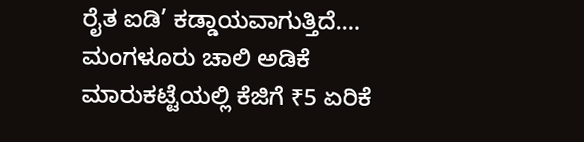ರೈತ ಐಡಿ’ ಕಡ್ಡಾಯವಾಗುತ್ತಿದೆ.…
ಮಂಗಳೂರು ಚಾಲಿ ಅಡಿಕೆ ಮಾರುಕಟ್ಟೆಯಲ್ಲಿ ಕೆಜಿಗೆ ₹5 ಏರಿಕೆ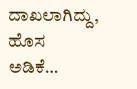ದಾಖಲಾಗಿದ್ದು, ಹೊಸ ಅಡಿಕೆ…